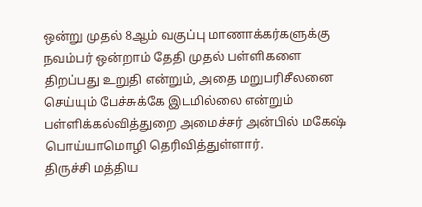ஒன்று முதல் 8ஆம் வகுப்பு மாணாக்கர்களுக்கு நவம்பர் ஒன்றாம் தேதி முதல் பள்ளிகளை திறப்பது உறுதி என்றும், அதை மறுபரிசீலனை செய்யும் பேச்சுக்கே இடமில்லை என்றும் பள்ளிக்கல்வித்துறை அமைச்சர் அன்பில் மகேஷ் பொய்யாமொழி தெரிவித்துள்ளார்.
திருச்சி மத்திய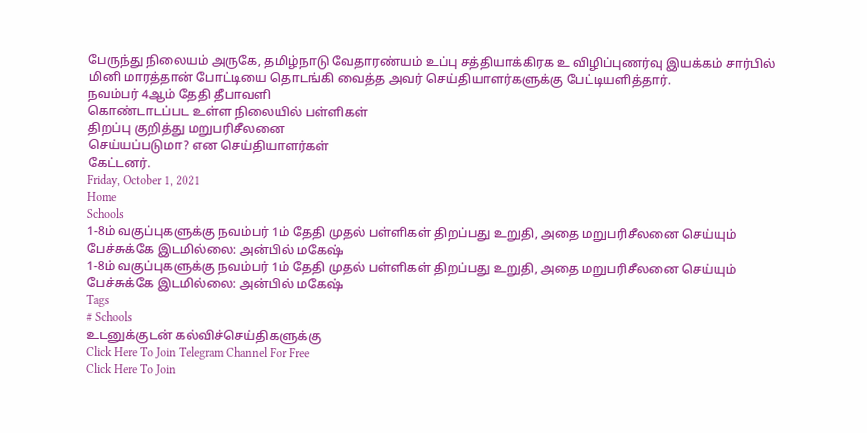பேருந்து நிலையம் அருகே, தமிழ்நாடு வேதாரண்யம் உப்பு சத்தியாக்கிரக உ விழிப்புணர்வு இயக்கம் சார்பில் மினி மாரத்தான் போட்டியை தொடங்கி வைத்த அவர் செய்தியாளர்களுக்கு பேட்டியளித்தார்.
நவம்பர் 4ஆம் தேதி தீபாவளி
கொண்டாடப்பட உள்ள நிலையில் பள்ளிகள்
திறப்பு குறித்து மறுபரிசீலனை
செய்யப்படுமா? என செய்தியாளர்கள்
கேட்டனர்.
Friday, October 1, 2021
Home
Schools
1-8ம் வகுப்புகளுக்கு நவம்பர் 1ம் தேதி முதல் பள்ளிகள் திறப்பது உறுதி, அதை மறுபரிசீலனை செய்யும் பேச்சுக்கே இடமில்லை: அன்பில் மகேஷ்
1-8ம் வகுப்புகளுக்கு நவம்பர் 1ம் தேதி முதல் பள்ளிகள் திறப்பது உறுதி, அதை மறுபரிசீலனை செய்யும் பேச்சுக்கே இடமில்லை: அன்பில் மகேஷ்
Tags
# Schools
உடனுக்குடன் கல்விச்செய்திகளுக்கு
Click Here To Join Telegram Channel For Free
Click Here To Join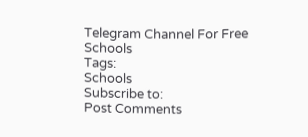Telegram Channel For Free
Schools
Tags:
Schools
Subscribe to:
Post Comments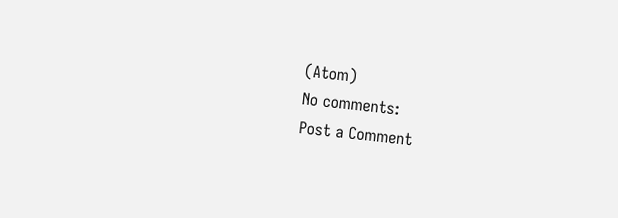(Atom)
No comments:
Post a Comment